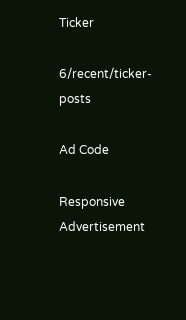Ticker

6/recent/ticker-posts

Ad Code

Responsive Advertisement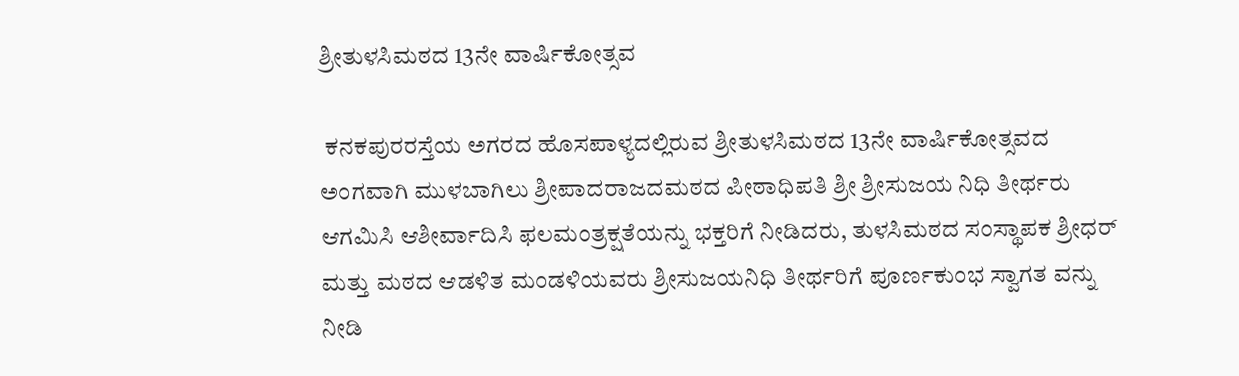ಶ್ರೀತುಳಸಿಮಠದ 13ನೇ ವಾರ್ಷಿಕೋತ್ಸವ

 ಕನಕಪುರರಸ್ತೆಯ ಅಗರದ ಹೊಸಪಾಳ್ಯದಲ್ಲಿರುವ ಶ್ರೀತುಳಸಿಮಠದ 13ನೇ ವಾರ್ಷಿಕೋತ್ಸವದ ಅಂಗವಾಗಿ ಮುಳಬಾಗಿಲು ಶ್ರೀಪಾದರಾಜದಮಠದ ಪೀಠಾಧಿಪತಿ ಶ್ರೀ ಶ್ರೀಸುಜಯ ನಿಧಿ ತೀರ್ಥರು ಆಗಮಿಸಿ ಆಶೀರ್ವಾದಿಸಿ ಫಲಮಂತ್ರಕ್ಷತೆಯನ್ನು ಭಕ್ತರಿಗೆ ನೀಡಿದರು, ತುಳಸಿಮಠದ ಸಂಸ್ಥಾಪಕ ಶ್ರೀಧರ್ ಮತ್ತು ಮಠದ ಆಡಳಿತ ಮಂಡಳಿಯವರು ಶ್ರೀಸುಜಯನಿಧಿ ತೀರ್ಥರಿಗೆ ಪೂರ್ಣಕುಂಭ ಸ್ವಾಗತ ವನ್ನು ನೀಡಿ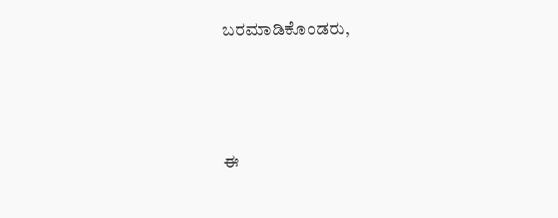ಬರಮಾಡಿಕೊಂಡರು,




ಈ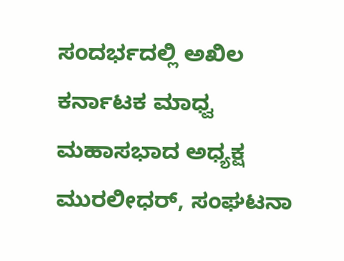ಸಂದರ್ಭದಲ್ಲಿ ಅಖಿಲ ಕರ್ನಾಟಕ ಮಾಧ್ವ ಮಹಾಸಭಾದ ಅಧ್ಯಕ್ಷ ಮುರಲೀಧರ್, ಸಂಘಟನಾ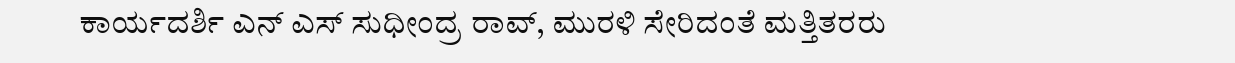ಕಾರ್ಯದರ್ಶಿ ಎನ್ ಎಸ್ ಸುಧೀಂದ್ರ ರಾವ್, ಮುರಳಿ ಸೇರಿದಂತೆ ಮತ್ತಿತರರು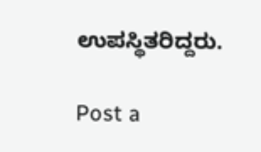ಉಪಸ್ಥಿತರಿದ್ದರು.

Post a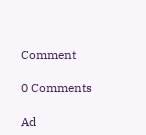Comment

0 Comments

Ad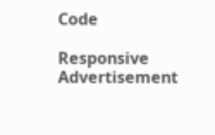Code

Responsive Advertisement